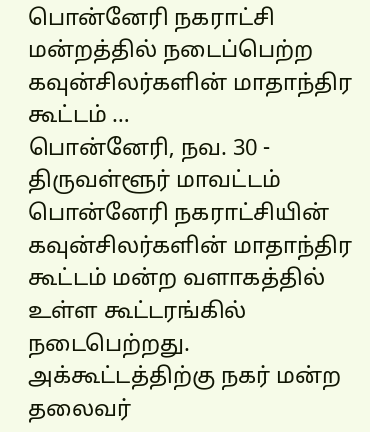பொன்னேரி நகராட்சி மன்றத்தில் நடைப்பெற்ற கவுன்சிலர்களின் மாதாந்திர கூட்டம் …
பொன்னேரி, நவ. 30 -
திருவள்ளூர் மாவட்டம் பொன்னேரி நகராட்சியின் கவுன்சிலர்களின் மாதாந்திர கூட்டம் மன்ற வளாகத்தில் உள்ள கூட்டரங்கில் நடைபெற்றது. அக்கூட்டத்திற்கு நகர் மன்ற தலைவர்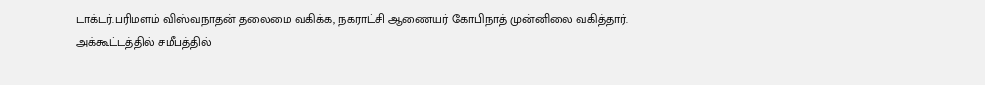டாக்டர்.பரிமளம் விஸ்வநாதன் தலைமை வகிக்க, நகராட்சி ஆணையர் கோபிநாத் முன்னிலை வகித்தார்.
அக்கூட்டத்தில் சமீபத்தில்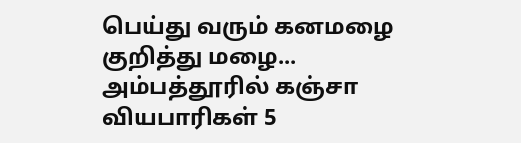பெய்து வரும் கனமழை குறித்து மழை...
அம்பத்தூரில் கஞ்சா வியபாரிகள் 5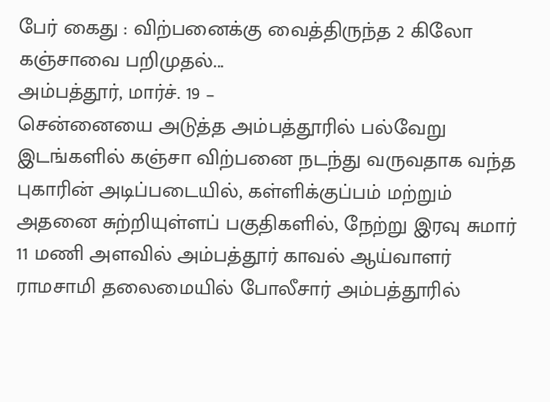பேர் கைது : விற்பனைக்கு வைத்திருந்த 2 கிலோ கஞ்சாவை பறிமுதல்...
அம்பத்தூர், மார்ச். 19 –
சென்னையை அடுத்த அம்பத்தூரில் பல்வேறு இடங்களில் கஞ்சா விற்பனை நடந்து வருவதாக வந்த புகாரின் அடிப்படையில், கள்ளிக்குப்பம் மற்றும் அதனை சுற்றியுள்ளப் பகுதிகளில், நேற்று இரவு சுமார் 11 மணி அளவில் அம்பத்தூர் காவல் ஆய்வாளர் ராமசாமி தலைமையில் போலீசார் அம்பத்தூரில்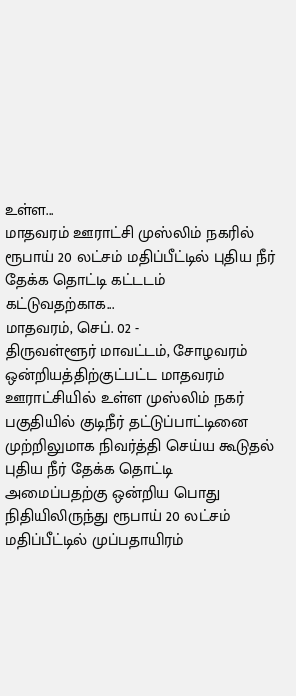உள்ள...
மாதவரம் ஊராட்சி முஸ்லிம் நகரில் ரூபாய் 20 லட்சம் மதிப்பீட்டில் புதிய நீர் தேக்க தொட்டி கட்டடம் கட்டுவதற்காக...
மாதவரம், செப். 02 -
திருவள்ளூர் மாவட்டம், சோழவரம் ஒன்றியத்திற்குட்பட்ட மாதவரம் ஊராட்சியில் உள்ள முஸ்லிம் நகர் பகுதியில் குடிநீர் தட்டுப்பாட்டினை முற்றிலுமாக நிவர்த்தி செய்ய கூடுதல் புதிய நீர் தேக்க தொட்டி அமைப்பதற்கு ஒன்றிய பொது நிதியிலிருந்து ரூபாய் 20 லட்சம் மதிப்பீட்டில் முப்பதாயிரம்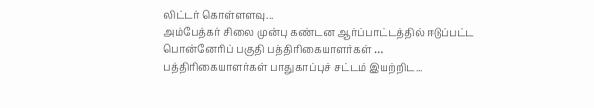லிட்டர் கொள்ளளவு...
அம்பேத்கர் சிலை முன்பு கண்டன ஆர்ப்பாட்டத்தில் ஈடுப்பட்ட பொன்னேரிப் பகுதி பத்திரிகையாளர்கள் … பத்திரிகையாளர்கள் பாதுகாப்புச் சட்டம் இயற்றிட...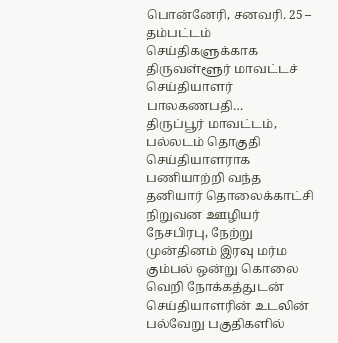பொன்னேரி, சனவரி. 25 –
தம்பட்டம் செய்திகளுக்காக திருவள்ளூர் மாவட்டச் செய்தியாளர் பாலகணபதி…
திருப்பூர் மாவட்டம், பல்லடம் தொகுதி செய்தியாளராக பணியாற்றி வந்த தனியார் தொலைக்காட்சி நிறுவன ஊழியர் நேசபிரபு, நேற்று முன்தினம் இரவு மர்ம கும்பல் ஒன்று கொலை வெறி நோக்கத்துடன் செய்தியாளரின் உடலின் பல்வேறு பகுதிகளில்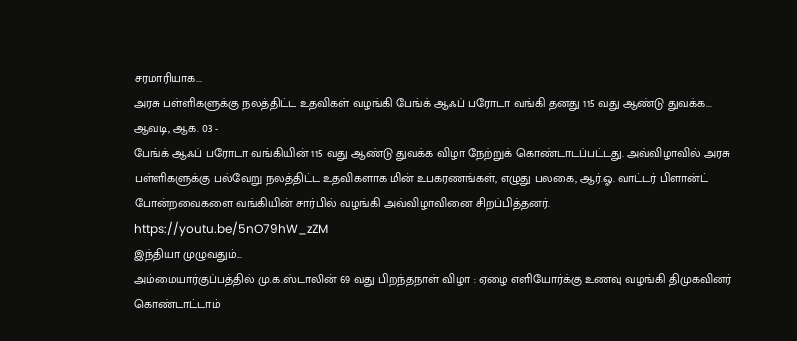சரமாரியாக...
அரசு பள்ளிகளுக்கு நலத்திட்ட உதவிகள் வழங்கி பேங்க் ஆஃப் பரோடா வங்கி தனது 115 வது ஆண்டு துவக்க...
ஆவடி, ஆக. 03 -
பேங்க் ஆஃப் பரோடா வங்கியின் 115 வது ஆண்டு துவக்க விழா நேற்றுக் கொண்டாடப்பட்டது. அவ்விழாவில் அரசு பள்ளிகளுக்கு பல்வேறு நலத்திட்ட உதவிகளாக மின் உபகரணங்கள், எழுது பலகை, ஆர்.ஓ. வாட்டர் பிளான்ட் போன்றவைகளை வங்கியின் சார்பில் வழங்கி அவ்விழாவினை சிறப்பித்தனர்.
https://youtu.be/5nO79hW_zZM
இந்தியா முழுவதும்...
அம்மையார்குப்பத்தில் மு.க.ஸ்டாலின் 69 வது பிறந்தநாள் விழா : ஏழை எளியோர்க்கு உணவு வழங்கி திமுகவினர் கொண்டாட்டாம்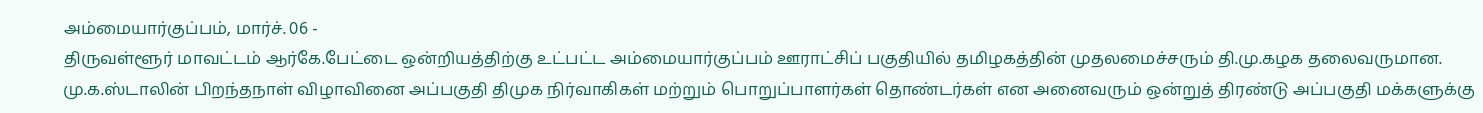அம்மையார்குப்பம், மார்ச். 06 -
திருவள்ளூர் மாவட்டம் ஆர்கே.பேட்டை ஒன்றியத்திற்கு உட்பட்ட அம்மையார்குப்பம் ஊராட்சிப் பகுதியில் தமிழகத்தின் முதலமைச்சரும் தி.மு.கழக தலைவருமான. மு.க.ஸ்டாலின் பிறந்தநாள் விழாவினை அப்பகுதி திமுக நிர்வாகிகள் மற்றும் பொறுப்பாளர்கள் தொண்டர்கள் என அனைவரும் ஒன்றுத் திரண்டு அப்பகுதி மக்களுக்கு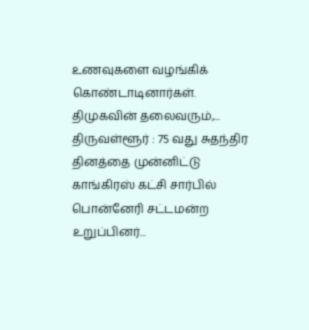உணவுகளை வழங்கிக் கொண்டாடினார்கள்.
திமுகவின் தலைவரும்,...
திருவள்ளூர் : 75 வது சுதந்திர தினத்தை முன்னிட்டு காங்கிரஸ் கட்சி சார்பில் பொன்னேரி சட்டமன்ற உறுப்பினர்...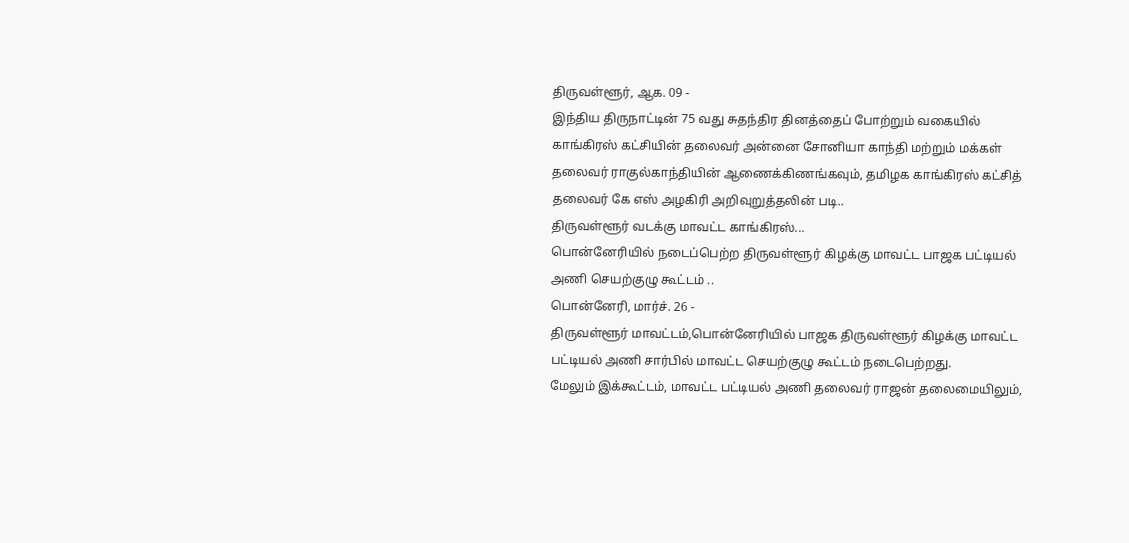திருவள்ளூர், ஆக. 09 -
இந்திய திருநாட்டின் 75 வது சுதந்திர தினத்தைப் போற்றும் வகையில் காங்கிரஸ் கட்சியின் தலைவர் அன்னை சோனியா காந்தி மற்றும் மக்கள் தலைவர் ராகுல்காந்தியின் ஆணைக்கிணங்கவும், தமிழக காங்கிரஸ் கட்சித் தலைவர் கே எஸ் அழகிரி அறிவுறுத்தலின் படி..
திருவள்ளூர் வடக்கு மாவட்ட காங்கிரஸ்...
பொன்னேரியில் நடைப்பெற்ற திருவள்ளூர் கிழக்கு மாவட்ட பாஜக பட்டியல் அணி செயற்குழு கூட்டம் ..
பொன்னேரி, மார்ச். 26 -
திருவள்ளூர் மாவட்டம்,பொன்னேரியில் பாஜக திருவள்ளூர் கிழக்கு மாவட்ட பட்டியல் அணி சார்பில் மாவட்ட செயற்குழு கூட்டம் நடைபெற்றது.
மேலும் இக்கூட்டம், மாவட்ட பட்டியல் அணி தலைவர் ராஜன் தலைமையிலும்,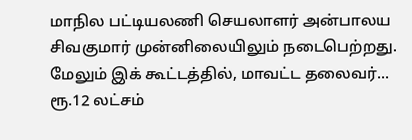மாநில பட்டியலணி செயலாளர் அன்பாலய சிவகுமார் முன்னிலையிலும் நடைபெற்றது.
மேலும் இக் கூட்டத்தில், மாவட்ட தலைவர்...
ரூ.12 லட்சம்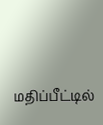மதிப்பீட்டில்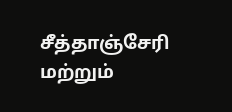சீத்தாஞ்சேரி மற்றும்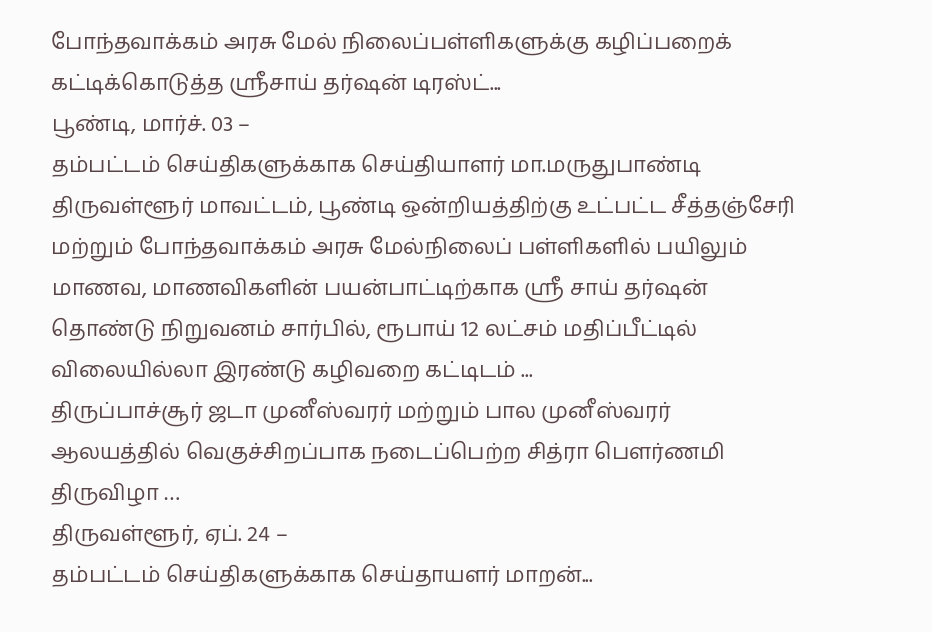போந்தவாக்கம் அரசு மேல் நிலைப்பள்ளிகளுக்கு கழிப்பறைக் கட்டிக்கொடுத்த ஸ்ரீசாய் தர்ஷன் டிரஸ்ட்...
பூண்டி, மார்ச். 03 –
தம்பட்டம் செய்திகளுக்காக செய்தியாளர் மா.மருதுபாண்டி
திருவள்ளூர் மாவட்டம், பூண்டி ஒன்றியத்திற்கு உட்பட்ட சீத்தஞ்சேரி மற்றும் போந்தவாக்கம் அரசு மேல்நிலைப் பள்ளிகளில் பயிலும் மாணவ, மாணவிகளின் பயன்பாட்டிற்காக ஸ்ரீ சாய் தர்ஷன் தொண்டு நிறுவனம் சார்பில், ரூபாய் 12 லட்சம் மதிப்பீட்டில் விலையில்லா இரண்டு கழிவறை கட்டிடம் ...
திருப்பாச்சூர் ஜடா முனீஸ்வரர் மற்றும் பால முனீஸ்வரர் ஆலயத்தில் வெகுச்சிறப்பாக நடைப்பெற்ற சித்ரா பௌர்ணமி திருவிழா …
திருவள்ளூர், ஏப். 24 –
தம்பட்டம் செய்திகளுக்காக செய்தாயளர் மாறன்...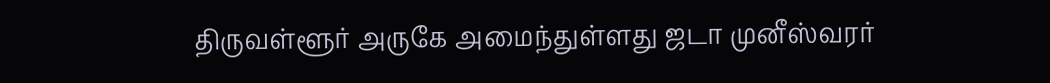திருவள்ளூர் அருகே அமைந்துள்ளது ஜடா முனீஸ்வரர்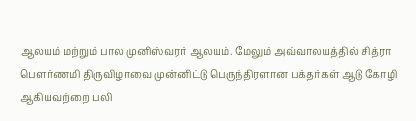ஆலயம் மற்றும் பால முனிஸ்வரர் ஆலயம். மேலும் அவ்வாலயத்தில் சித்ரா பௌர்ணமி திருவிழாவை முன்னிட்டு பெருந்திரளான பக்தர்கள் ஆடு கோழி ஆகியவற்றை பலி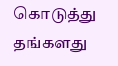கொடுத்து தங்களது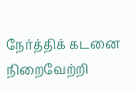நேர்த்திக் கடனை நிறைவேற்றி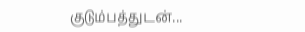குடும்பத்துடன்...